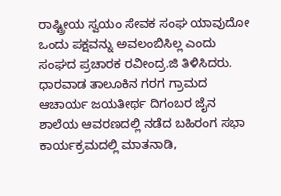ರಾಷ್ಟ್ರೀಯ ಸ್ವಯಂ ಸೇವಕ ಸಂಘ ಯಾವುದೋ ಒಂದು ಪಕ್ಷವನ್ನು ಅವಲಂಬಿಸಿಲ್ಲ ಎಂದು ಸಂಘದ ಪ್ರಚಾರಕ ರವೀಂದ್ರ.ಜಿ ತಿಳಿಸಿದರು. ಧಾರವಾಡ ತಾಲೂಕಿನ ಗರಗ ಗ್ರಾಮದ ಆಚಾರ್ಯ ಜಯತೀರ್ಥ ದಿಗಂಬರ ಜೈನ ಶಾಲೆಯ ಆವರಣದಲ್ಲಿ ನಡೆದ ಬಹಿರಂಗ ಸಭಾ ಕಾರ್ಯಕ್ರಮದಲ್ಲಿ ಮಾತನಾಡಿ,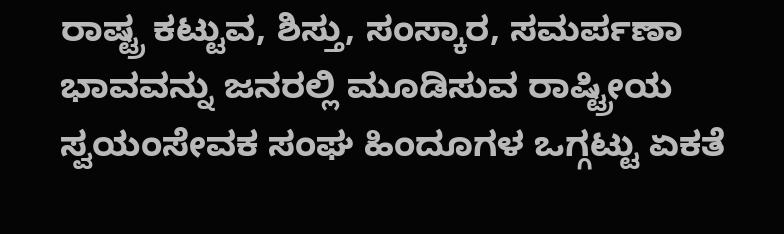ರಾಷ್ಟ್ರ ಕಟ್ಟುವ, ಶಿಸ್ತು, ಸಂಸ್ಕಾರ, ಸಮರ್ಪಣಾ ಭಾವವನ್ನು ಜನರಲ್ಲಿ ಮೂಡಿಸುವ ರಾಷ್ಟ್ರೀಯ ಸ್ವಯಂಸೇವಕ ಸಂಘ ಹಿಂದೂಗಳ ಒಗ್ಗಟ್ಟು ಏಕತೆ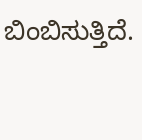ಬಿಂಬಿಸುತ್ತಿದೆ.